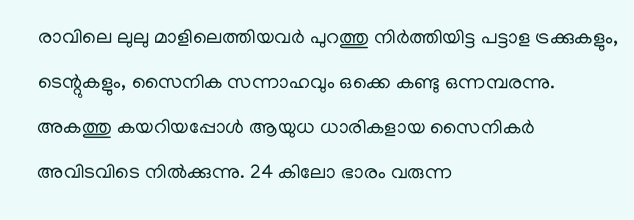രാവിലെ ലുലു മാളിലെത്തിയവർ പുറത്തു നിർത്തിയിട്ട പട്ടാള ട്രക്കുകളും, ടെന്റുകളും, സൈനിക സന്നാഹവും ഒക്കെ കണ്ടു ഒന്നമ്പരന്നു. അകത്തു കയറിയപ്പോൾ ആയുധ ധാരികളായ സൈനികർ അവിടവിടെ നിൽക്കുന്നു. 24 കിലോ ഭാരം വരുന്ന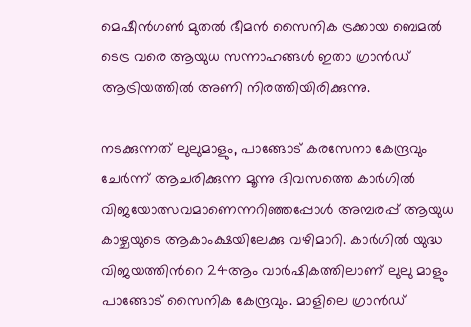മെഷീന്‍ഗണ്‍ മുതല്‍ ഭീമന്‍ സൈനിക ട്രക്കായ ബെമല്‍ ടെട്ര വരെ ആയുധ സന്നാഹങ്ങൾ ഇതാ ഗ്രാൻഡ് ആട്രിയത്തിൽ അണി നിരത്തിയിരിക്കുന്നു.

നടക്കുന്നത് ലുലുമാളും, പാങ്ങോട് കരസേനാ കേന്ദ്രവും ചേർന്ന് ആചരിക്കുന്ന മൂന്നു ദിവസത്തെ കാർഗിൽ വിജയോത്സവമാണെന്നറിഞ്ഞപ്പോൾ അമ്പരപ്പ് ആയുധ കാഴ്ചയുടെ ആകാംക്ഷയിലേക്കു വഴിമാറി. കാര്‍ഗില്‍ യുദ്ധ വിജയത്തിന്‍റെ 24ആം വാര്‍ഷികത്തിലാണ് ലുലു മാളും പാങ്ങോട് സൈനിക കേന്ദ്രവും. മാളിലെ ഗ്രാന്‍ഡ്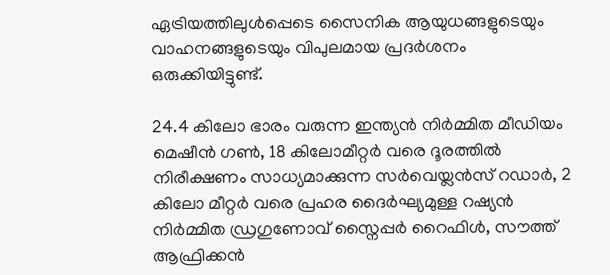ഏട്രിയത്തിലുള്‍പ്പെടെ സൈനിക ആയുധങ്ങളുടെയും വാഹനങ്ങളുടെയും വിപുലമായ പ്രദര്‍ശനം ഒരുക്കിയിട്ടുണ്ട്.

24.4 കിലോ ഭാരം വരുന്ന ഇന്ത്യന്‍ നിര്‍മ്മിത മീഡിയം മെഷീന്‍ ഗണ്‍, 18 കിലോമീറ്റര്‍ വരെ ദൂരത്തില്‍ നിരീക്ഷണം സാധ്യമാക്കുന്ന സര്‍വെയ്ലന്‍സ് റഡാര്‍, 2 കിലോ മീറ്റര്‍ വരെ പ്രഹര ദൈര്‍ഘ്യമുള്ള റഷ്യന്‍ നിര്‍മ്മിത ഡ്രഗുണോവ് സ്നൈപ്പര്‍ റൈഫിള്‍, സൗത്ത് ആഫ്രിക്കന്‍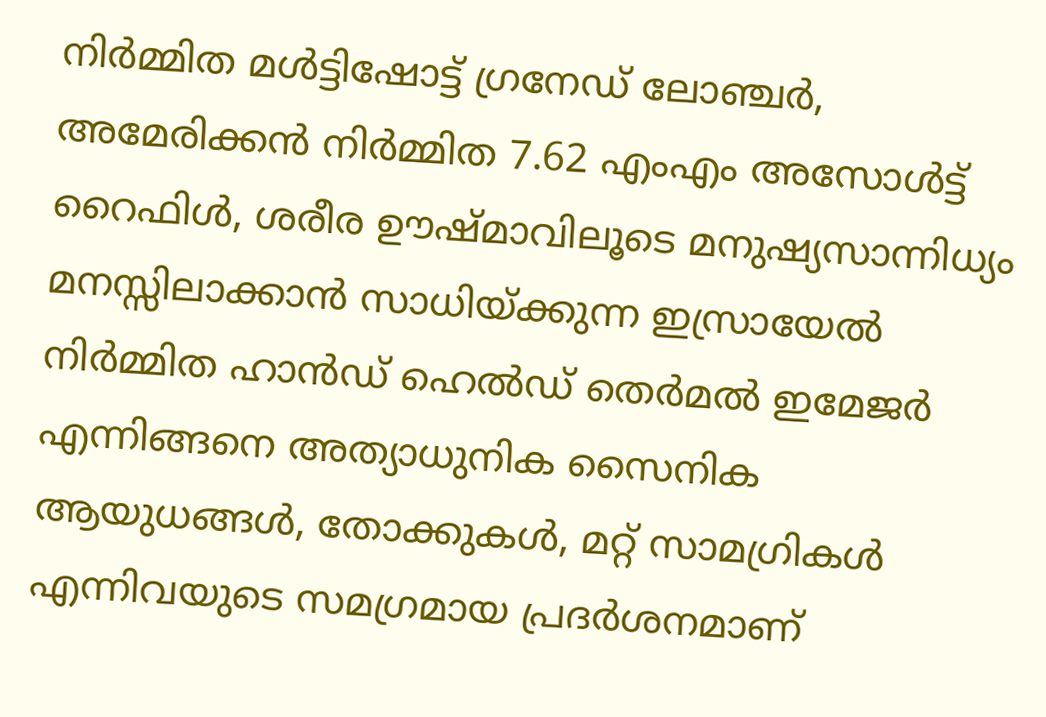നിര്‍മ്മിത മള്‍ട്ടിഷോട്ട് ഗ്രനേഡ് ലോഞ്ചര്‍, അമേരിക്കന്‍ നിര്‍മ്മിത 7.62 എംഎം അസോള്‍ട്ട് റൈഫിള്‍, ശരീര ഊഷ്മാവിലൂടെ മനുഷ്യസാന്നിധ്യം മനസ്സിലാക്കാന്‍ സാധിയ്ക്കുന്ന ഇസ്രായേല്‍ നിര്‍മ്മിത ഹാന്‍ഡ് ഹെല്‍ഡ് തെര്‍മല്‍ ഇമേജര്‍ എന്നിങ്ങനെ അത്യാധുനിക സൈനിക ആയുധങ്ങള്‍, തോക്കുകള്‍, മറ്റ് സാമഗ്രികള്‍ എന്നിവയുടെ സമഗ്രമായ പ്രദര്‍ശനമാണ്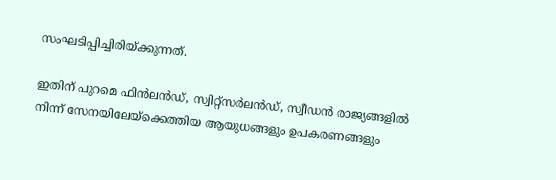സംഘടിപ്പിച്ചിരിയ്ക്കുന്നത്.

ഇതിന് പുറമെ ഫിന്‍ലന്‍ഡ്, സ്വിറ്റ്സര്‍ലന്‍ഡ്, സ്വീഡന്‍ രാജ്യങ്ങളില്‍ നിന്ന് സേനയിലേയ്ക്കെത്തിയ ആയുധങ്ങളും ഉപകരണങ്ങളും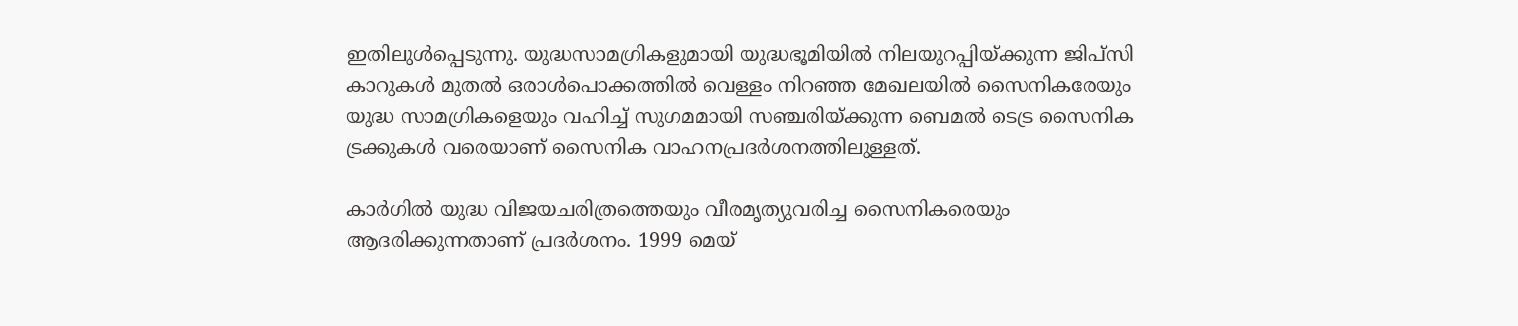ഇതിലുള്‍പ്പെടുന്നു. യുദ്ധസാമഗ്രികളുമായി യുദ്ധഭൂമിയില്‍ നിലയുറപ്പിയ്ക്കുന്ന ജിപ്സി കാറുകള്‍ മുതല്‍ ഒരാള്‍പൊക്കത്തില്‍ വെള്ളം നിറഞ്ഞ മേഖലയില്‍ സൈനികരേയും യുദ്ധ സാമഗ്രികളെയും വഹിച്ച് സുഗമമായി സഞ്ചരിയ്ക്കുന്ന ബെമല്‍ ടെട്ര സൈനിക ട്രക്കുകള്‍ വരെയാണ് സൈനിക വാഹനപ്രദര്‍ശനത്തിലുള്ളത്.

കാര്‍ഗില്‍ യുദ്ധ വിജയചരിത്രത്തെയും വീരമൃത്യുവരിച്ച സൈനികരെയും ആദരിക്കുന്നതാണ് പ്രദര്‍ശനം. 1999 മെയ്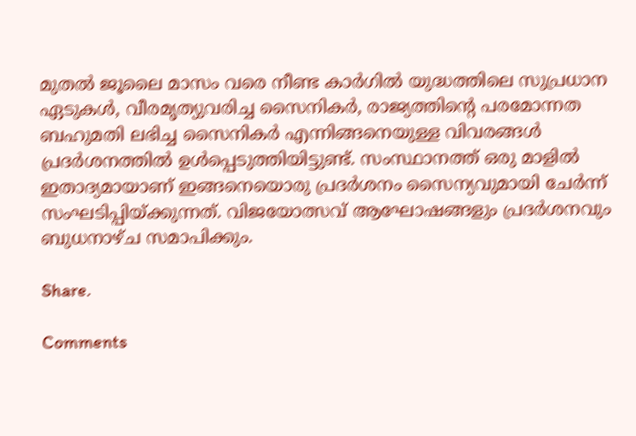മുതല്‍ ജൂലൈ മാസം വരെ നീണ്ട കാര്‍ഗില്‍ യുദ്ധത്തിലെ സുപ്രധാന ഏടുകള്‍, വീരമൃത്യുവരിച്ച സൈനികര്‍, രാജ്യത്തിന്‍റെ പരമോന്നത ബഹുമതി ലഭിച്ച സൈനികര്‍ എന്നിങ്ങനെയുള്ള വിവരങ്ങള്‍ പ്രദര്‍ശനത്തില്‍ ഉള്‍പ്പെടുത്തിയിട്ടുണ്ട്. സംസ്ഥാനത്ത് ഒരു മാളില്‍ ഇതാദ്യമായാണ് ഇങ്ങനെയൊരു പ്രദര്‍ശനം സൈന്യവുമായി ചേര്‍ന്ന് സംഘടിപ്പിയ്ക്കുന്നത്. വിജയോത്സവ് ആഘോഷങ്ങളും പ്രദര്‍ശനവും ബുധനാഴ്ച സമാപിക്കും.

Share.

Comments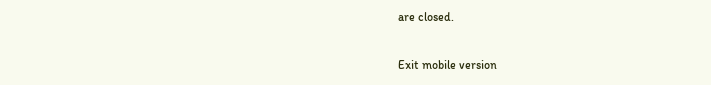are closed.

Exit mobile version